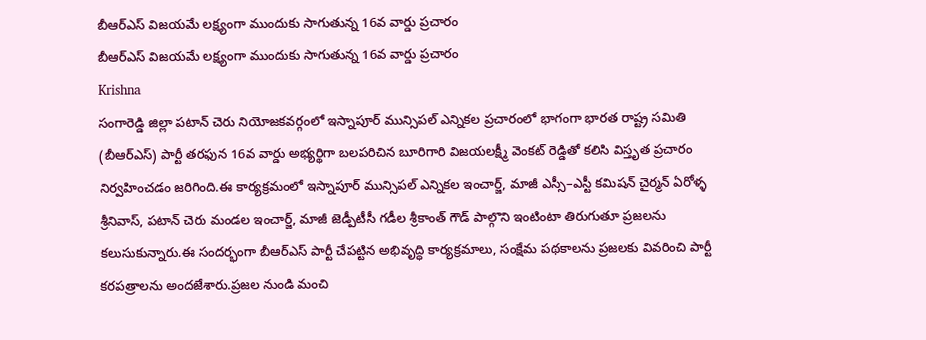బీఆర్ఎస్ విజయమే లక్ష్యంగా ముందుకు సాగుతున్న 16వ వార్డు ప్రచారం
బీఆర్ఎస్ విజయమే లక్ష్యంగా ముందుకు సాగుతున్న 16వ వార్డు ప్రచారం
Krishna
సంగారెడ్డి జిల్లా పటాన్ చెరు నియోజకవర్గంలో ఇస్నాపూర్ మున్సిపల్ ఎన్నికల ప్రచారంలో భాగంగా భారత రాష్ట్ర సమితి (బీఆర్ఎస్) పార్టీ తరఫున 16వ వార్డు అభ్యర్థిగా బలపరిచిన బూరిగారి విజయలక్ష్మీ వెంకట్ రెడ్డితో కలిసి విస్తృత ప్రచారం నిర్వహించడం జరిగింది.ఈ కార్యక్రమంలో ఇస్నాపూర్ మున్సిపల్ ఎన్నికల ఇంచార్జ్, మాజీ ఎస్సీ–ఎస్టీ కమిషన్ చైర్మన్ ఏరోళ్ళ శ్రీనివాస్, పటాన్ చెరు మండల ఇంచార్జ్, మాజీ జెడ్పీటీసీ గడీల శ్రీకాంత్ గౌడ్ పాల్గొని ఇంటింటా తిరుగుతూ ప్రజలను కలుసుకున్నారు.ఈ సందర్భంగా బీఆర్ఎస్ పార్టీ చేపట్టిన అభివృద్ధి కార్యక్రమాలు, సంక్షేమ పథకాలను ప్రజలకు వివరించి పార్టీ కరపత్రాలను అందజేశారు.ప్రజల నుండి మంచి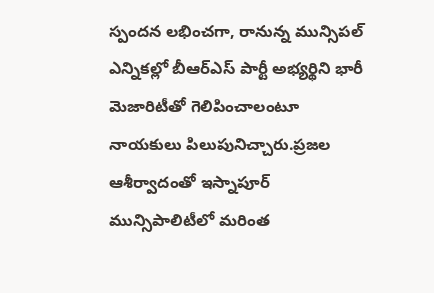స్పందన లభించగా, రానున్న మున్సిపల్ ఎన్నికల్లో బీఆర్ఎస్ పార్టీ అభ్యర్థిని భారీ మెజారిటీతో గెలిపించాలంటూ నాయకులు పిలుపునిచ్చారు.ప్రజల ఆశీర్వాదంతో ఇస్నాపూర్ మున్సిపాలిటీలో మరింత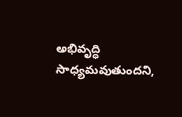అభివృద్ధి సాధ్యమవుతుందని,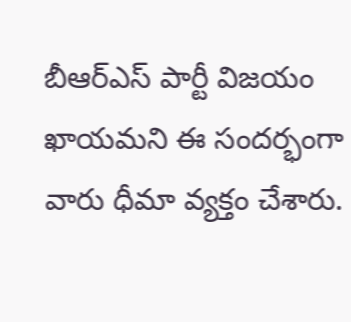బీఆర్ఎస్ పార్టీ విజయం ఖాయమని ఈ సందర్భంగా వారు ధీమా వ్యక్తం చేశారు.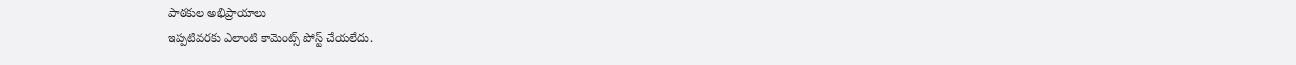పాఠకుల అభిప్రాయాలు
ఇప్పటివరకు ఎలాంటి కామెంట్స్ పోస్ట్ చేయలేదు.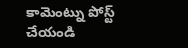కామెంట్ను పోస్ట్ చేయండి